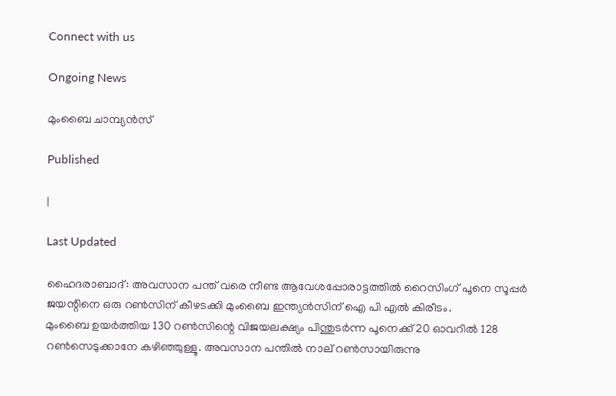Connect with us

Ongoing News

മുംബൈ ചാമ്പ്യന്‍സ്

Published

|

Last Updated

ഹൈദരാബാദ്: അവസാന പന്ത് വരെ നീണ്ട ആവേശപ്പോരാട്ടത്തില്‍ റൈസിംഗ് പൂനെ സൂപ്പര്‍ ജയന്റിനെ ഒരു റണ്‍സിന് കീഴടക്കി മുംബൈ ഇന്ത്യന്‍സിന് ഐ പി എല്‍ കിരീടം.
മുംബൈ ഉയര്‍ത്തിയ 130 റണ്‍സിന്റെ വിജയലക്ഷ്യം പിന്തുടര്‍ന്ന പൂനെക്ക് 20 ഓവറില്‍ 128 റണ്‍സെടുക്കാനേ കഴിഞ്ഞുള്ളൂ. അവസാന പന്തില്‍ നാല് റണ്‍സായിരുന്നു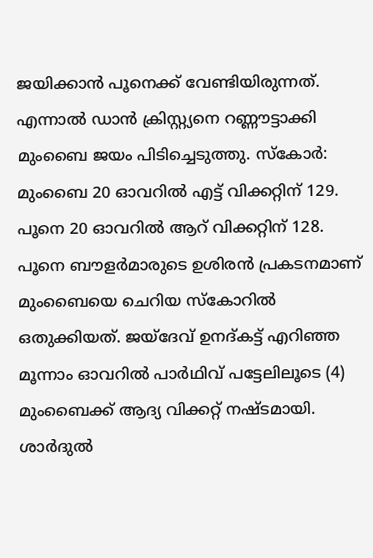ജയിക്കാന്‍ പൂനെക്ക് വേണ്ടിയിരുന്നത്. എന്നാല്‍ ഡാന്‍ ക്രിസ്റ്റ്യനെ റണ്ണൗട്ടാക്കി മുംബൈ ജയം പിടിച്ചെടുത്തു. സ്‌കോര്‍: മുംബൈ 20 ഓവറില്‍ എട്ട് വിക്കറ്റിന് 129. പൂനെ 20 ഓവറില്‍ ആറ് വിക്കറ്റിന് 128.
പൂനെ ബൗളര്‍മാരുടെ ഉശിരന്‍ പ്രകടനമാണ് മുംബൈയെ ചെറിയ സ്‌കോറില്‍ ഒതുക്കിയത്. ജയ്‌ദേവ് ഉനദ്കട്ട് എറിഞ്ഞ മൂന്നാം ഓവറില്‍ പാര്‍ഥിവ് പട്ടേലിലൂടെ (4) മുംബൈക്ക് ആദ്യ വിക്കറ്റ് നഷ്ടമായി. ശാര്‍ദുല്‍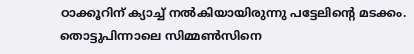ഠാക്കൂറിന് ക്യാച്ച് നല്‍കിയായിരുന്നു പട്ടേലിന്റെ മടക്കം.
തൊട്ടുപിന്നാലെ സിമ്മണ്‍സിനെ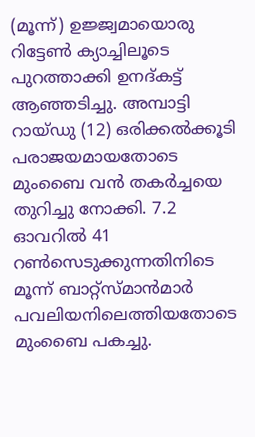(മൂന്ന്) ഉജ്ജ്വമായൊരു റിട്ടേണ്‍ ക്യാച്ചിലൂടെ പുറത്താക്കി ഉനദ്കട്ട് ആഞ്ഞടിച്ചു. അമ്പാട്ടി റായ്ഡു (12) ഒരിക്കല്‍ക്കൂടി പരാജയമായതോടെ മുംബൈ വന്‍ തകര്‍ച്ചയെ തുറിച്ചു നോക്കി. 7.2 ഓവറില്‍ 41 റണ്‍സെടുക്കുന്നതിനിടെ മൂന്ന് ബാറ്റ്‌സ്മാന്‍മാര്‍ പവലിയനിലെത്തിയതോടെ മുംബൈ പകച്ചു.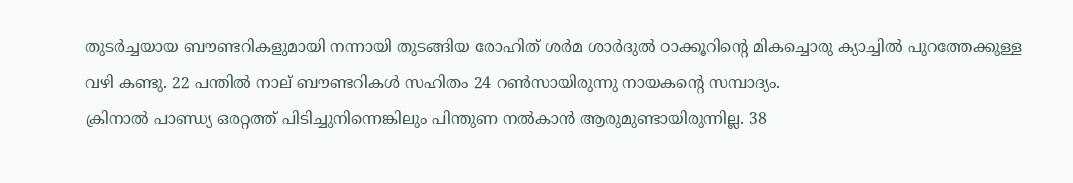തുടര്‍ച്ചയായ ബൗണ്ടറികളുമായി നന്നായി തുടങ്ങിയ രോഹിത് ശര്‍മ ശാര്‍ദുല്‍ ഠാക്കൂറിന്റെ മികച്ചൊരു ക്യാച്ചില്‍ പുറത്തേക്കുള്ള വഴി കണ്ടു. 22 പന്തില്‍ നാല് ബൗണ്ടറികള്‍ സഹിതം 24 റണ്‍സായിരുന്നു നായകന്റെ സമ്പാദ്യം.
ക്രിനാല്‍ പാണ്ഡ്യ ഒരറ്റത്ത് പിടിച്ചുനിന്നെങ്കിലും പിന്തുണ നല്‍കാന്‍ ആരുമുണ്ടായിരുന്നില്ല. 38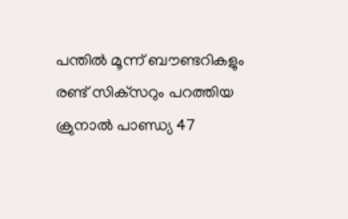പന്തില്‍ മൂന്ന് ബൗണ്ടറികളും രണ്ട് സിക്‌സറും പറത്തിയ ക്രുനാല്‍ പാണ്ഡ്യ 47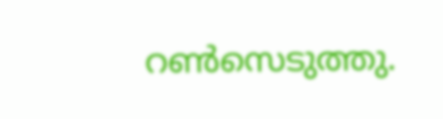റണ്‍സെടുത്തു.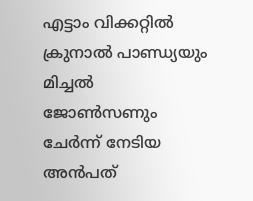എട്ടാം വിക്കറ്റില്‍ ക്രുനാല്‍ പാണ്ഡ്യയും മിച്ചല്‍ ജോണ്‍സണും ചേര്‍ന്ന് നേടിയ അന്‍പത്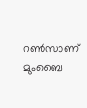റണ്‍സാണ് മുംബൈ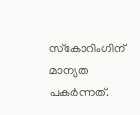സ്‌കോറിംഗിന് മാന്യത പകര്‍ന്നത്.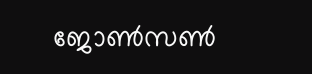ജോണ്‍സണ്‍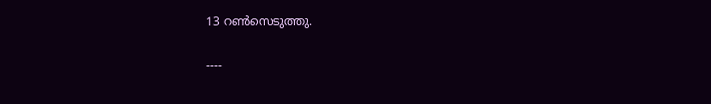13 റണ്‍സെടുത്തു.

----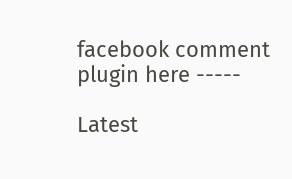facebook comment plugin here -----

Latest